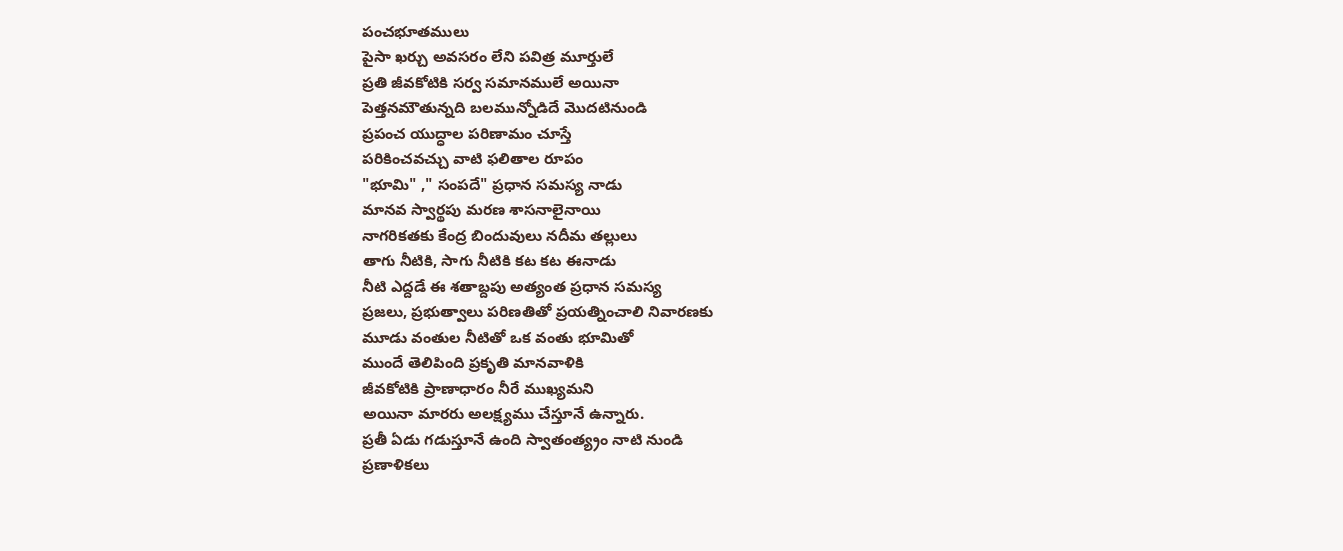పంచభూతములు
పైసా ఖర్చు అవసరం లేని పవిత్ర మూర్తులే
ప్రతి జీవకోటికి సర్వ సమానములే అయినా
పెత్తనమౌతున్నది బలమున్నోడిదే మొదటినుండి
ప్రపంచ యుద్ధాల పరిణామం చూస్తే
పరికించవచ్చు వాటి ఫలితాల రూపం
"భూమి" ," సంపదే" ప్రధాన సమస్య నాడు
మానవ స్వార్థపు మరణ శాసనాలైనాయి
నాగరికతకు కేంద్ర బిందువులు నదీమ తల్లులు
తాగు నీటికి, సాగు నీటికి కట కట ఈనాడు
నీటి ఎద్దడే ఈ శతాబ్దపు అత్యంత ప్రధాన సమస్య
ప్రజలు, ప్రభుత్వాలు పరిణతితో ప్రయత్నించాలి నివారణకు
మూడు వంతుల నీటితో ఒక వంతు భూమితో
ముందే తెలిపింది ప్రకృతి మానవాళికి
జీవకోటికి ప్రాణాధారం నీరే ముఖ్యమని
అయినా మారరు అలక్ష్యము చేస్తూనే ఉన్నారు.
ప్రతీ ఏడు గడుస్తూనే ఉంది స్వాతంత్య్రం నాటి నుండి
ప్రణాళికలు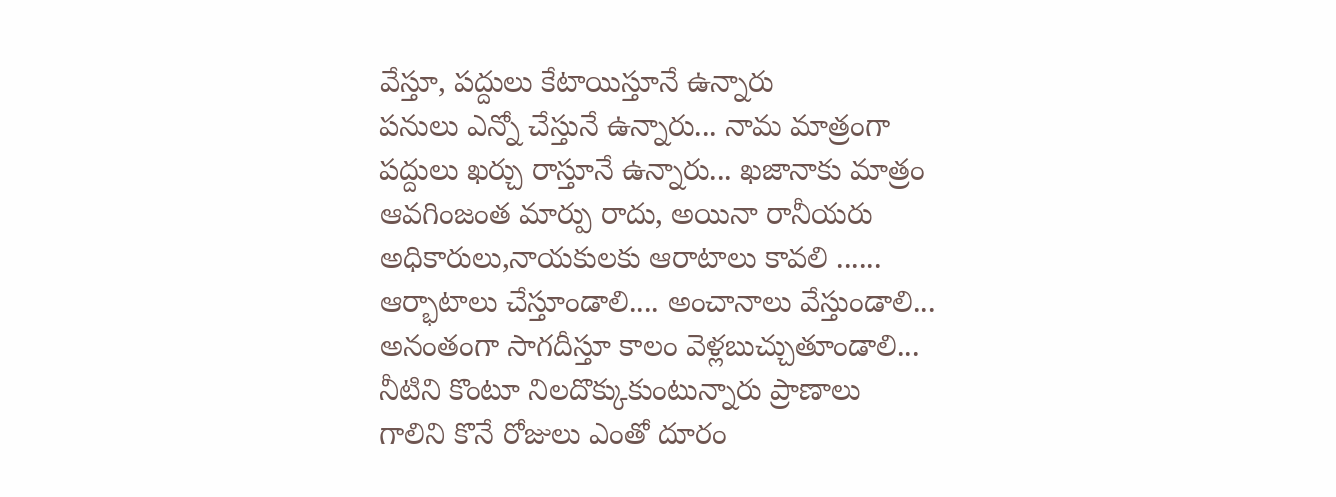వేస్తూ, పద్దులు కేటాయిస్తూనే ఉన్నారు
పనులు ఎన్నో చేస్తునే ఉన్నారు... నామ మాత్రంగా
పద్దులు ఖర్చు రాస్తూనే ఉన్నారు... ఖజానాకు మాత్రం
ఆవగింజంత మార్పు రాదు, అయినా రానీయరు
అధికారులు,నాయకులకు ఆరాటాలు కావలి ......
ఆర్భాటాలు చేస్తూండాలి.... అంచానాలు వేస్తుండాలి...
అనంతంగా సాగదీస్తూ కాలం వెళ్లబుచ్చుతూండాలి...
నీటిని కొంటూ నిలదొక్కుకుంటున్నారు ప్రాణాలు
గాలిని కొనే రోజులు ఎంతో దూరం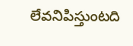లేవనిపిస్తుంటది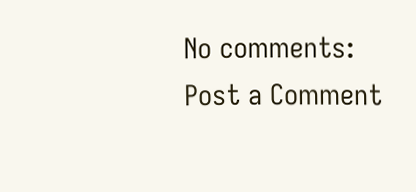No comments:
Post a Comment